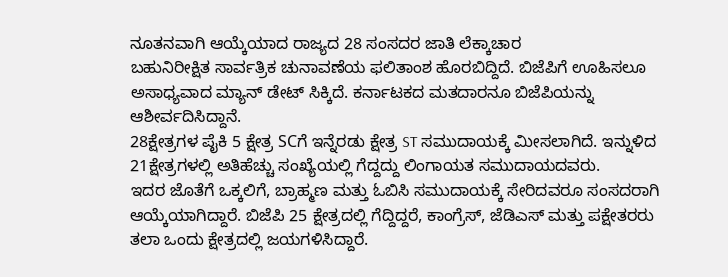ನೂತನವಾಗಿ ಆಯ್ಕೆಯಾದ ರಾಜ್ಯದ 28 ಸಂಸದರ ಜಾತಿ ಲೆಕ್ಕಾಚಾರ
ಬಹುನಿರೀಕ್ಷಿತ ಸಾರ್ವತ್ರಿಕ ಚುನಾವಣೆಯ ಫಲಿತಾಂಶ ಹೊರಬಿದ್ದಿದೆ. ಬಿಜೆಪಿಗೆ ಊಹಿಸಲೂ ಅಸಾಧ್ಯವಾದ ಮ್ಯಾನ್ ಡೇಟ್ ಸಿಕ್ಕಿದೆ. ಕರ್ನಾಟಕದ ಮತದಾರನೂ ಬಿಜೆಪಿಯನ್ನು ಆಶೀರ್ವದಿಸಿದ್ದಾನೆ.
28ಕ್ಷೇತ್ರಗಳ ಪೈಕಿ 5 ಕ್ಷೇತ್ರ SCಗೆ ಇನ್ನೆರಡು ಕ್ಷೇತ್ರ ST ಸಮುದಾಯಕ್ಕೆ ಮೀಸಲಾಗಿದೆ. ಇನ್ನುಳಿದ 21ಕ್ಷೇತ್ರಗಳಲ್ಲಿ ಅತಿಹೆಚ್ಚು ಸಂಖ್ಯೆಯಲ್ಲಿ ಗೆದ್ದದ್ದು ಲಿಂಗಾಯತ ಸಮುದಾಯದವರು.
ಇದರ ಜೊತೆಗೆ ಒಕ್ಕಲಿಗೆ, ಬ್ರಾಹ್ಮಣ ಮತ್ತು ಓಬಿಸಿ ಸಮುದಾಯಕ್ಕೆ ಸೇರಿದವರೂ ಸಂಸದರಾಗಿ ಆಯ್ಕೆಯಾಗಿದ್ದಾರೆ. ಬಿಜೆಪಿ 25 ಕ್ಷೇತ್ರದಲ್ಲಿ ಗೆದ್ದಿದ್ದರೆ, ಕಾಂಗ್ರೆಸ್, ಜೆಡಿಎಸ್ ಮತ್ತು ಪಕ್ಷೇತರರು ತಲಾ ಒಂದು ಕ್ಷೇತ್ರದಲ್ಲಿ ಜಯಗಳಿಸಿದ್ದಾರೆ.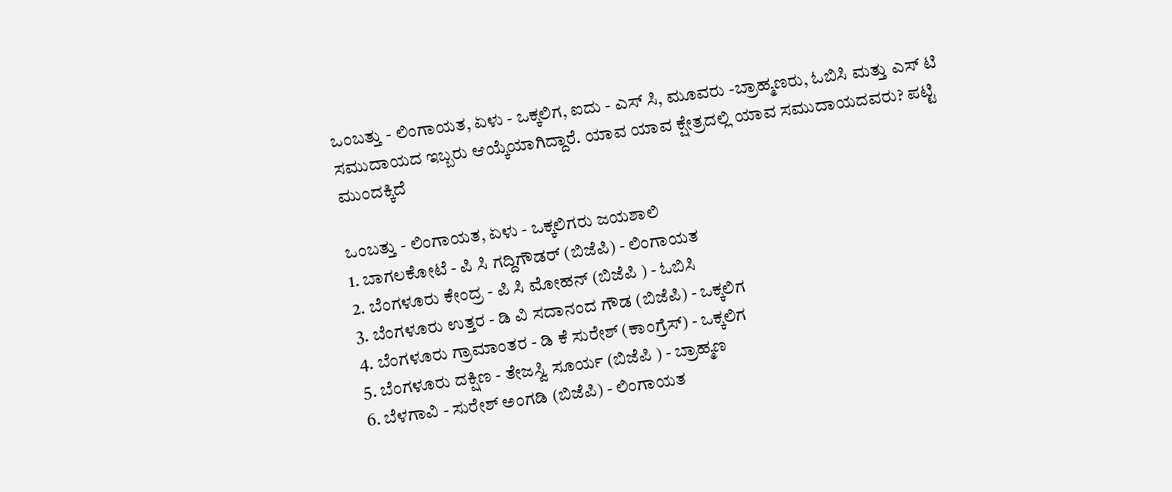ಒಂಬತ್ತು - ಲಿಂಗಾಯತ, ಏಳು - ಒಕ್ಕಲಿಗ, ಐದು - ಎಸ್ ಸಿ, ಮೂವರು -ಬ್ರಾಹ್ಮಣರು, ಓಬಿಸಿ ಮತ್ತು ಎಸ್ ಟಿ ಸಮುದಾಯದ ಇಬ್ಬರು ಆಯ್ಕೆಯಾಗಿದ್ದಾರೆ. ಯಾವ ಯಾವ ಕ್ಷೇತ್ರದಲ್ಲಿ ಯಾವ ಸಮುದಾಯದವರು? ಪಟ್ಟಿ ಮುಂದಕ್ಕಿದೆ

ಒಂಬತ್ತು - ಲಿಂಗಾಯತ, ಏಳು - ಒಕ್ಕಲಿಗರು ಜಯಶಾಲಿ
1. ಬಾಗಲಕೋಟೆ - ಪಿ ಸಿ ಗದ್ದಿಗೌಡರ್ (ಬಿಜೆಪಿ) - ಲಿಂಗಾಯತ
2. ಬೆಂಗಳೂರು ಕೇಂದ್ರ - ಪಿ ಸಿ ಮೋಹನ್ (ಬಿಜೆಪಿ ) - ಓಬಿಸಿ
3. ಬೆಂಗಳೂರು ಉತ್ತರ - ಡಿ ವಿ ಸದಾನಂದ ಗೌಡ (ಬಿಜೆಪಿ) - ಒಕ್ಕಲಿಗ
4. ಬೆಂಗಳೂರು ಗ್ರಾಮಾಂತರ - ಡಿ ಕೆ ಸುರೇಶ್ (ಕಾಂಗ್ರೆಸ್) - ಒಕ್ಕಲಿಗ
5. ಬೆಂಗಳೂರು ದಕ್ಷಿಣ - ತೇಜಸ್ವಿ ಸೂರ್ಯ (ಬಿಜೆಪಿ ) - ಬ್ರಾಹ್ಮಣ
6. ಬೆಳಗಾವಿ - ಸುರೇಶ್ ಅಂಗಡಿ (ಬಿಜೆಪಿ) - ಲಿಂಗಾಯತ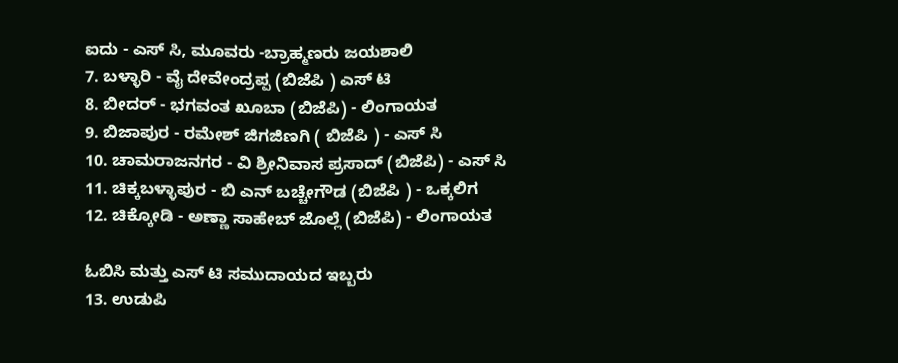ಐದು - ಎಸ್ ಸಿ, ಮೂವರು -ಬ್ರಾಹ್ಮಣರು ಜಯಶಾಲಿ
7. ಬಳ್ಳಾರಿ - ವೈ ದೇವೇಂದ್ರಪ್ಪ (ಬಿಜೆಪಿ ) ಎಸ್ ಟಿ
8. ಬೀದರ್ - ಭಗವಂತ ಖೂಬಾ (ಬಿಜೆಪಿ) - ಲಿಂಗಾಯತ
9. ಬಿಜಾಪುರ - ರಮೇಶ್ ಜಿಗಜಿಣಗಿ ( ಬಿಜೆಪಿ ) - ಎಸ್ ಸಿ
10. ಚಾಮರಾಜನಗರ - ವಿ ಶ್ರೀನಿವಾಸ ಪ್ರಸಾದ್ (ಬಿಜೆಪಿ) - ಎಸ್ ಸಿ
11. ಚಿಕ್ಕಬಳ್ಳಾಪುರ - ಬಿ ಎನ್ ಬಚ್ಚೇಗೌಡ (ಬಿಜೆಪಿ ) - ಒಕ್ಕಲಿಗ
12. ಚಿಕ್ಕೋಡಿ - ಅಣ್ಣಾ ಸಾಹೇಬ್ ಜೊಲ್ಲೆ (ಬಿಜೆಪಿ) - ಲಿಂಗಾಯತ

ಓಬಿಸಿ ಮತ್ತು ಎಸ್ ಟಿ ಸಮುದಾಯದ ಇಬ್ಬರು
13. ಉಡುಪಿ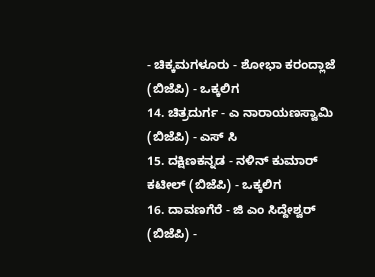- ಚಿಕ್ಕಮಗಳೂರು - ಶೋಭಾ ಕರಂದ್ಲಾಜೆ (ಬಿಜೆಪಿ) - ಒಕ್ಕಲಿಗ
14. ಚಿತ್ರದುರ್ಗ - ಎ ನಾರಾಯಣಸ್ವಾಮಿ (ಬಿಜೆಪಿ) - ಎಸ್ ಸಿ
15. ದಕ್ಷಿಣಕನ್ನಡ - ನಳಿನ್ ಕುಮಾರ್ ಕಟೀಲ್ (ಬಿಜೆಪಿ) - ಒಕ್ಕಲಿಗ
16. ದಾವಣಗೆರೆ - ಜಿ ಎಂ ಸಿದ್ದೇಶ್ವರ್ (ಬಿಜೆಪಿ) -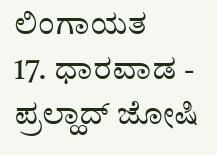ಲಿಂಗಾಯತ
17. ಧಾರವಾಡ - ಪ್ರಲ್ಹಾದ್ ಜೋಷಿ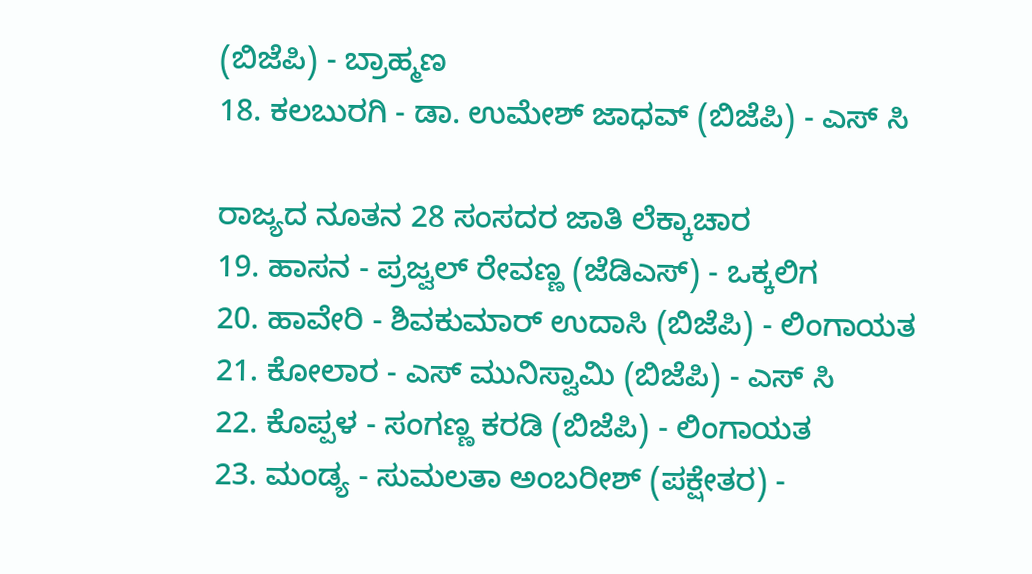(ಬಿಜೆಪಿ) - ಬ್ರಾಹ್ಮಣ
18. ಕಲಬುರಗಿ - ಡಾ. ಉಮೇಶ್ ಜಾಧವ್ (ಬಿಜೆಪಿ) - ಎಸ್ ಸಿ

ರಾಜ್ಯದ ನೂತನ 28 ಸಂಸದರ ಜಾತಿ ಲೆಕ್ಕಾಚಾರ
19. ಹಾಸನ - ಪ್ರಜ್ವಲ್ ರೇವಣ್ಣ (ಜೆಡಿಎಸ್) - ಒಕ್ಕಲಿಗ
20. ಹಾವೇರಿ - ಶಿವಕುಮಾರ್ ಉದಾಸಿ (ಬಿಜೆಪಿ) - ಲಿಂಗಾಯತ
21. ಕೋಲಾರ - ಎಸ್ ಮುನಿಸ್ವಾಮಿ (ಬಿಜೆಪಿ) - ಎಸ್ ಸಿ
22. ಕೊಪ್ಪಳ - ಸಂಗಣ್ಣ ಕರಡಿ (ಬಿಜೆಪಿ) - ಲಿಂಗಾಯತ
23. ಮಂಡ್ಯ - ಸುಮಲತಾ ಅಂಬರೀಶ್ (ಪಕ್ಷೇತರ) -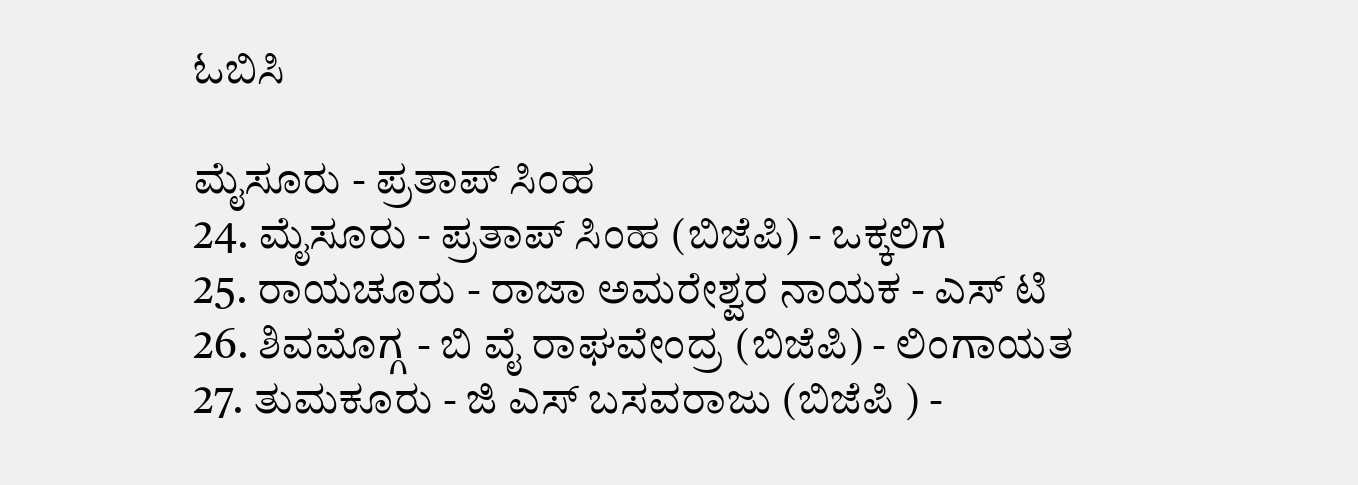ಓಬಿಸಿ

ಮೈಸೂರು - ಪ್ರತಾಪ್ ಸಿಂಹ
24. ಮೈಸೂರು - ಪ್ರತಾಪ್ ಸಿಂಹ (ಬಿಜೆಪಿ) - ಒಕ್ಕಲಿಗ
25. ರಾಯಚೂರು - ರಾಜಾ ಅಮರೇಶ್ವರ ನಾಯಕ - ಎಸ್ ಟಿ
26. ಶಿವಮೊಗ್ಗ - ಬಿ ವೈ ರಾಘವೇಂದ್ರ (ಬಿಜೆಪಿ) - ಲಿಂಗಾಯತ
27. ತುಮಕೂರು - ಜಿ ಎಸ್ ಬಸವರಾಜು (ಬಿಜೆಪಿ ) -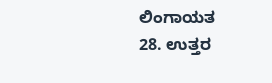ಲಿಂಗಾಯತ
28. ಉತ್ತರ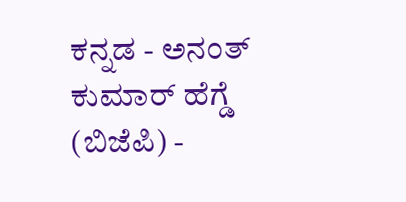ಕನ್ನಡ - ಅನಂತ್ ಕುಮಾರ್ ಹೆಗ್ಡೆ (ಬಿಜೆಪಿ) -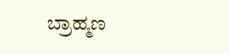ಬ್ರಾಹ್ಮಣ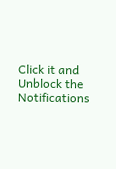Click it and Unblock the Notifications